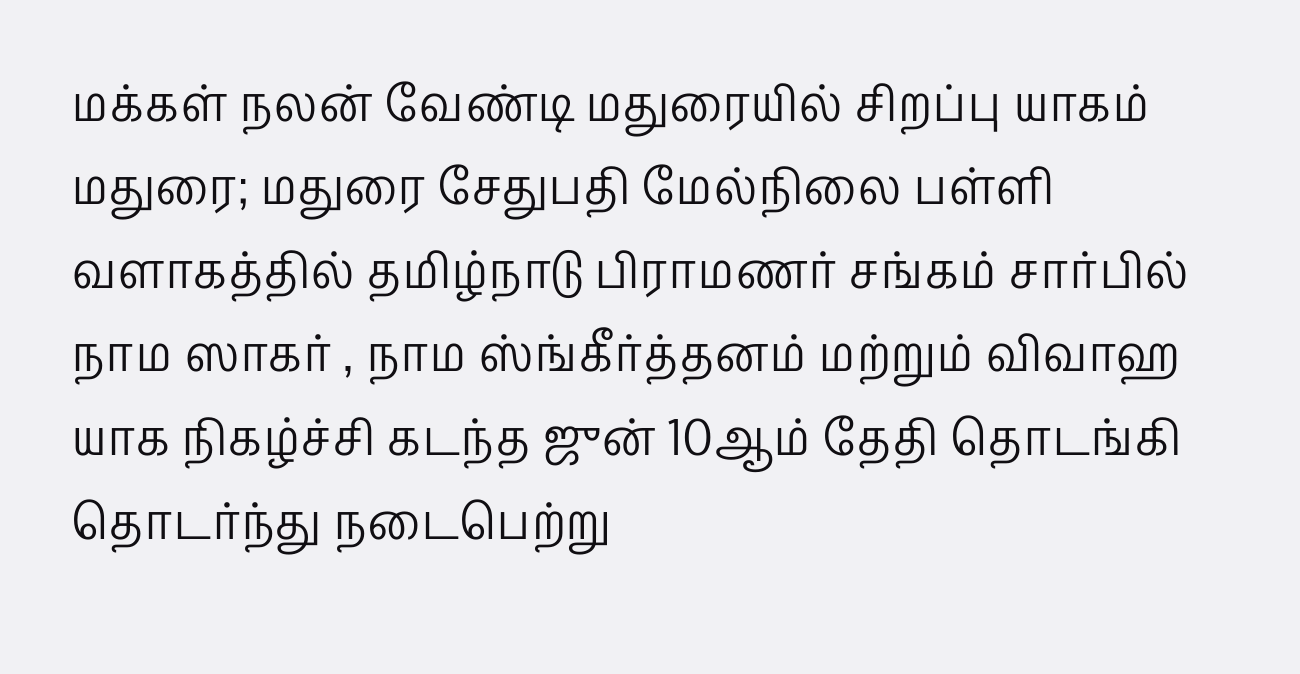மக்கள் நலன் வேண்டி மதுரையில் சிறப்பு யாகம்
மதுரை; மதுரை சேதுபதி மேல்நிலை பள்ளி வளாகத்தில் தமிழ்நாடு பிராமணர் சங்கம் சார்பில் நாம ஸாகர் , நாம ஸ்ங்கீர்த்தனம் மற்றும் விவாஹ யாக நிகழ்ச்சி கடந்த ஜுன் 10ஆம் தேதி தொடங்கி தொடர்ந்து நடைபெற்று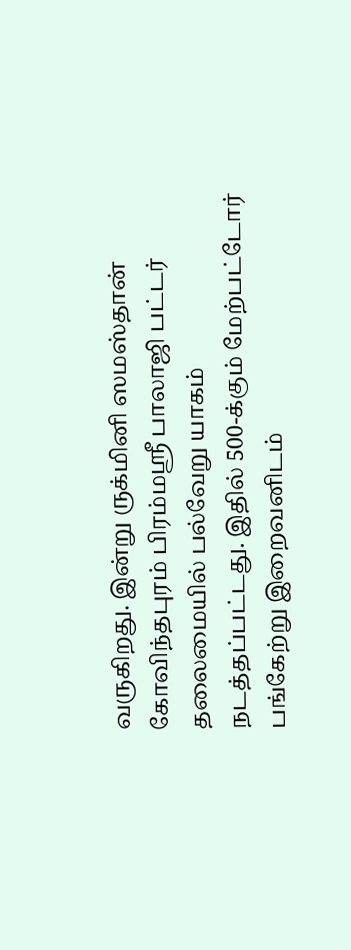வருகிறது. இன்று ருக்மினி ஸமஸ்தான் கோவிந்தபுரம் பிரம்மஸ்ரீ பாலாஜி பட்டர் தலைமையில் பல்வேறு யாகம் நடத்தப்பட்டது. இதில் 500-க்கும் மேற்பட்டோர் பங்கேற்று இறைவனிடம்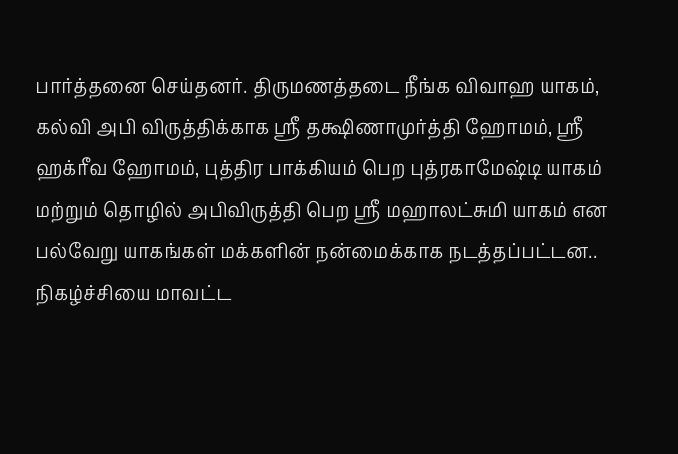பார்த்தனை செய்தனர். திருமணத்தடை நீங்க விவாஹ யாகம், கல்வி அபி விருத்திக்காக ஸ்ரீ தக்ஷிணாமுர்த்தி ஹோமம், ஸ்ரீ ஹக்ரீவ ஹோமம், புத்திர பாக்கியம் பெற புத்ரகாமேஷ்டி யாகம் மற்றும் தொழில் அபிவிருத்தி பெற ஸ்ரீ மஹாலட்சுமி யாகம் என பல்வேறு யாகங்கள் மக்களின் நன்மைக்காக நடத்தப்பட்டன.. நிகழ்ச்சியை மாவட்ட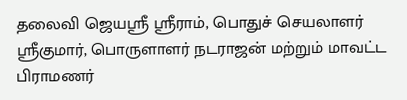தலைவி ஜெயஸ்ரீ ஸ்ரீராம், பொதுச் செயலாளர் ஸ்ரீகுமார், பொருளாளர் நடராஜன் மற்றும் மாவட்ட பிராமணர்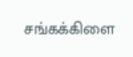சங்கக்கிளை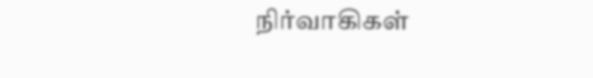நிர்வாகிகள்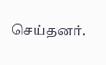செய்தனர்.